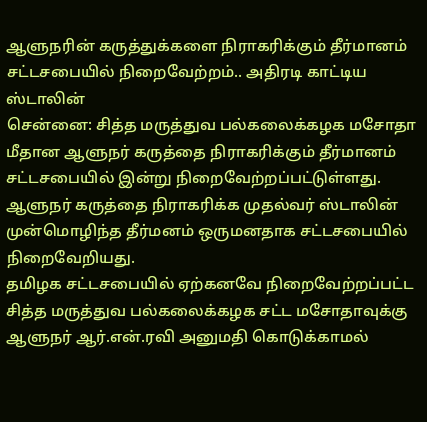ஆளுநரின் கருத்துக்களை நிராகரிக்கும் தீர்மானம் சட்டசபையில் நிறைவேற்றம்.. அதிரடி காட்டிய ஸ்டாலின்
சென்னை: சித்த மருத்துவ பல்கலைக்கழக மசோதா மீதான ஆளுநர் கருத்தை நிராகரிக்கும் தீர்மானம் சட்டசபையில் இன்று நிறைவேற்றப்பட்டுள்ளது. ஆளுநர் கருத்தை நிராகரிக்க முதல்வர் ஸ்டாலின் முன்மொழிந்த தீர்மனம் ஒருமனதாக சட்டசபையில் நிறைவேறியது.
தமிழக சட்டசபையில் ஏற்கனவே நிறைவேற்றப்பட்ட சித்த மருத்துவ பல்கலைக்கழக சட்ட மசோதாவுக்கு ஆளுநர் ஆர்.என்.ரவி அனுமதி கொடுக்காமல்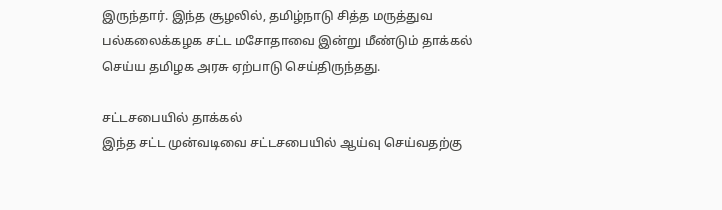இருந்தார். இந்த சூழலில், தமிழ்நாடு சித்த மருத்துவ பல்கலைக்கழக சட்ட மசோதாவை இன்று மீண்டும் தாக்கல் செய்ய தமிழக அரசு ஏற்பாடு செய்திருந்தது.

சட்டசபையில் தாக்கல்
இந்த சட்ட முன்வடிவை சட்டசபையில் ஆய்வு செய்வதற்கு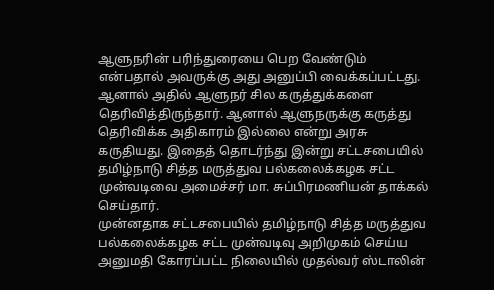ஆளுநரின் பரிந்துரையை பெற வேண்டும் என்பதால் அவருக்கு அது அனுப்பி வைக்கப்பட்டது. ஆனால் அதில் ஆளுநர் சில கருத்துக்களை தெரிவித்திருந்தார். ஆனால் ஆளுநருக்கு கருத்து தெரிவிக்க அதிகாரம் இல்லை என்று அரசு கருதியது. இதைத் தொடர்ந்து இன்று சட்டசபையில் தமிழ்நாடு சித்த மருத்துவ பல்கலைக்கழக சட்ட முன்வடிவை அமைச்சர் மா. சுப்பிரமணியன் தாக்கல் செய்தார்.
முன்னதாக சட்டசபையில் தமிழ்நாடு சித்த மருத்துவ பல்கலைக்கழக சட்ட முன்வடிவு அறிமுகம் செய்ய அனுமதி கோரப்பட்ட நிலையில் முதல்வர் ஸ்டாலின்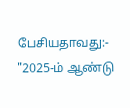பேசியதாவது:- "2025-ம் ஆண்டு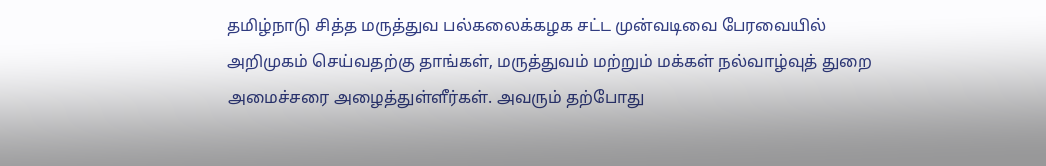தமிழ்நாடு சித்த மருத்துவ பல்கலைக்கழக சட்ட முன்வடிவை பேரவையில் அறிமுகம் செய்வதற்கு தாங்கள், மருத்துவம் மற்றும் மக்கள் நல்வாழ்வுத் துறை அமைச்சரை அழைத்துள்ளீர்கள். அவரும் தற்போது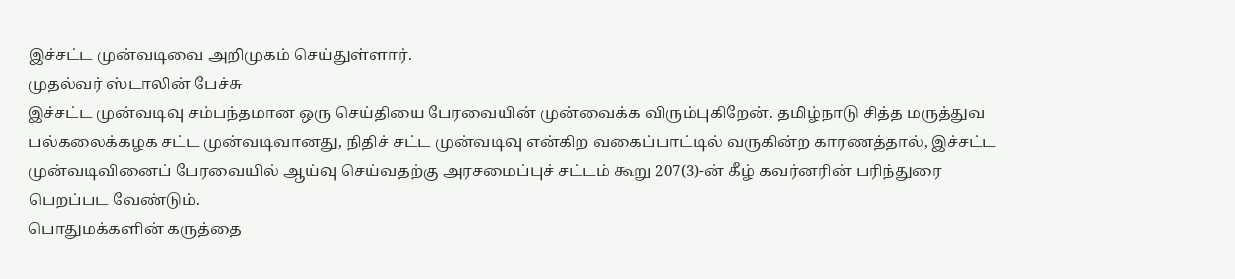இச்சட்ட முன்வடிவை அறிமுகம் செய்துள்ளார்.
முதல்வர் ஸ்டாலின் பேச்சு
இச்சட்ட முன்வடிவு சம்பந்தமான ஒரு செய்தியை பேரவையின் முன்வைக்க விரும்புகிறேன். தமிழ்நாடு சித்த மருத்துவ பல்கலைக்கழக சட்ட முன்வடிவானது, நிதிச் சட்ட முன்வடிவு என்கிற வகைப்பாட்டில் வருகின்ற காரணத்தால், இச்சட்ட முன்வடிவினைப் பேரவையில் ஆய்வு செய்வதற்கு அரசமைப்புச் சட்டம் கூறு 207(3)-ன் கீழ் கவர்னரின் பரிந்துரை பெறப்பட வேண்டும்.
பொதுமக்களின் கருத்தை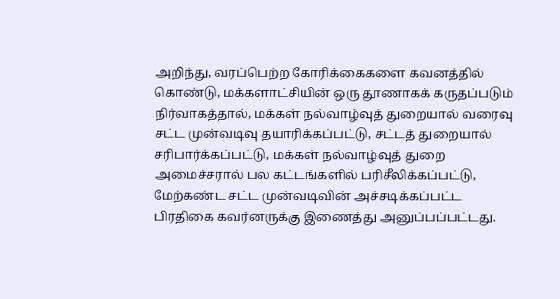அறிந்து, வரப்பெற்ற கோரிக்கைகளை கவனத்தில் கொண்டு, மக்களாட்சியின் ஒரு தூணாகக் கருதப்படும் நிர்வாகத்தால், மக்கள் நல்வாழ்வுத் துறையால் வரைவு சட்ட முன்வடிவு தயாரிக்கப்பட்டு, சட்டத் துறையால் சரிபார்க்கப்பட்டு, மக்கள் நல்வாழ்வுத் துறை அமைச்சரால் பல கட்டங்களில் பரிசீலிக்கப்பட்டு, மேற்கண்ட சட்ட முன்வடிவின் அச்சடிக்கப்பட்ட பிரதிகை கவர்னருக்கு இணைத்து அனுப்பப்பட்டது.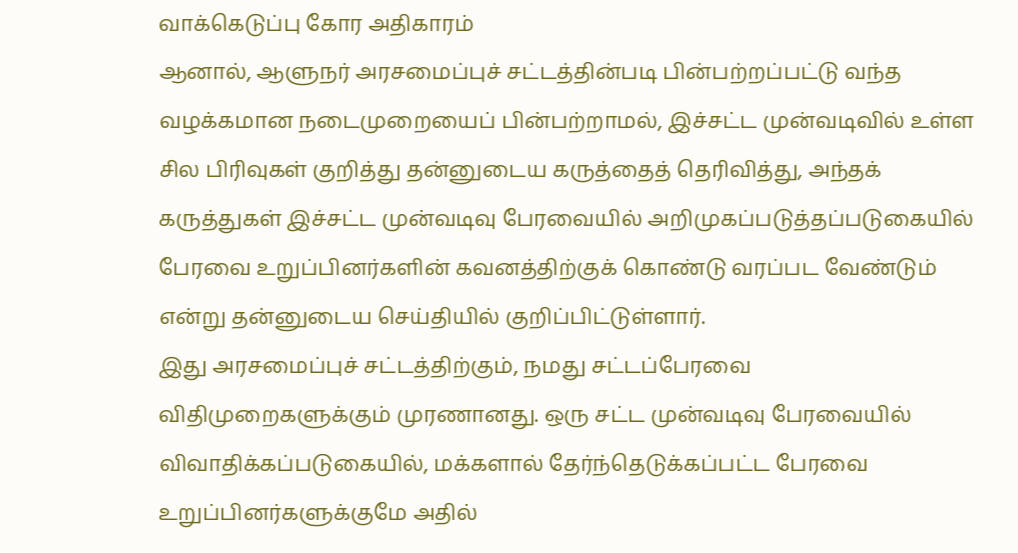வாக்கெடுப்பு கோர அதிகாரம்
ஆனால், ஆளுநர் அரசமைப்புச் சட்டத்தின்படி பின்பற்றப்பட்டு வந்த வழக்கமான நடைமுறையைப் பின்பற்றாமல், இச்சட்ட முன்வடிவில் உள்ள சில பிரிவுகள் குறித்து தன்னுடைய கருத்தைத் தெரிவித்து, அந்தக் கருத்துகள் இச்சட்ட முன்வடிவு பேரவையில் அறிமுகப்படுத்தப்படுகையில் பேரவை உறுப்பினர்களின் கவனத்திற்குக் கொண்டு வரப்பட வேண்டும் என்று தன்னுடைய செய்தியில் குறிப்பிட்டுள்ளார்.
இது அரசமைப்புச் சட்டத்திற்கும், நமது சட்டப்பேரவை விதிமுறைகளுக்கும் முரணானது. ஒரு சட்ட முன்வடிவு பேரவையில் விவாதிக்கப்படுகையில், மக்களால் தேர்ந்தெடுக்கப்பட்ட பேரவை உறுப்பினர்களுக்குமே அதில்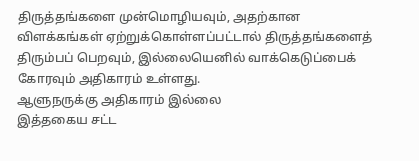திருத்தங்களை முன்மொழியவும், அதற்கான விளக்கங்கள் ஏற்றுக்கொள்ளப்பட்டால் திருத்தங்களைத் திரும்பப் பெறவும், இல்லையெனில் வாக்கெடுப்பைக் கோரவும் அதிகாரம் உள்ளது.
ஆளுநருக்கு அதிகாரம் இல்லை
இத்தகைய சட்ட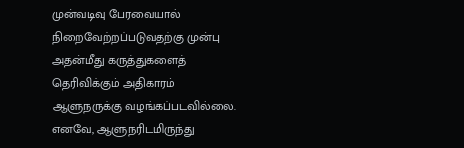முன்வடிவு பேரவையால் நிறைவேற்றப்படுவதற்கு முன்பு அதன்மீது கருத்துகளைத் தெரிவிக்கும் அதிகாரம் ஆளுநருக்கு வழங்கப்படவில்லை. எனவே, ஆளுநரிடமிருந்து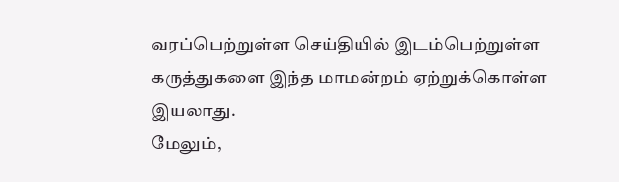வரப்பெற்றுள்ள செய்தியில் இடம்பெற்றுள்ள கருத்துகளை இந்த மாமன்றம் ஏற்றுக்கொள்ள இயலாது.
மேலும்,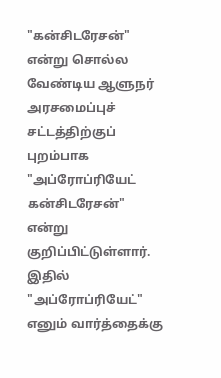"கன்சிடரேசன்" என்று சொல்ல வேண்டிய ஆளுநர் அரசமைப்புச் சட்டத்திற்குப் புறம்பாக "அப்ரோப்ரியேட் கன்சிடரேசன்" என்று குறிப்பிட்டுள்ளார். இதில் "அப்ரோப்ரியேட்" எனும் வார்த்தைக்கு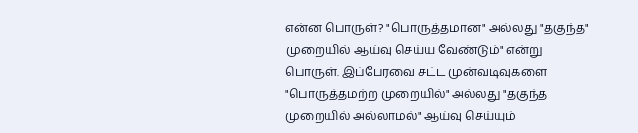என்ன பொருள்? "பொருத்தமான" அல்லது "தகுந்த" முறையில் ஆய்வு செய்ய வேண்டும்" என்று பொருள். இப்பேரவை சட்ட முன்வடிவுகளை "பொருத்தமற்ற முறையில்" அல்லது "தகுந்த முறையில் அல்லாமல்" ஆய்வு செய்யும்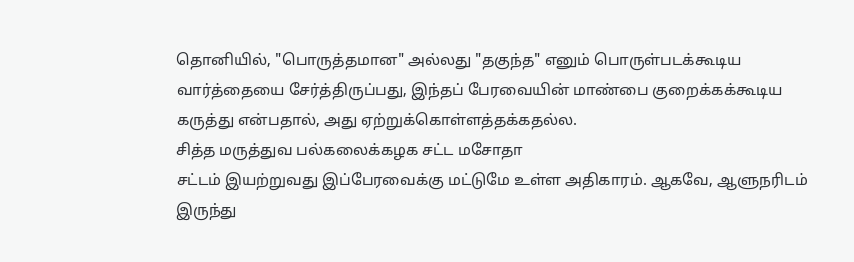தொனியில், "பொருத்தமான" அல்லது "தகுந்த" எனும் பொருள்படக்கூடிய வார்த்தையை சேர்த்திருப்பது, இந்தப் பேரவையின் மாண்பை குறைக்கக்கூடிய கருத்து என்பதால், அது ஏற்றுக்கொள்ளத்தக்கதல்ல.
சித்த மருத்துவ பல்கலைக்கழக சட்ட மசோதா
சட்டம் இயற்றுவது இப்பேரவைக்கு மட்டுமே உள்ள அதிகாரம். ஆகவே, ஆளுநரிடம் இருந்து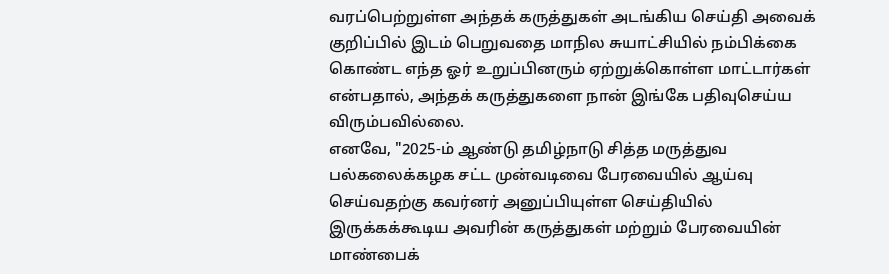வரப்பெற்றுள்ள அந்தக் கருத்துகள் அடங்கிய செய்தி அவைக் குறிப்பில் இடம் பெறுவதை மாநில சுயாட்சியில் நம்பிக்கை கொண்ட எந்த ஓர் உறுப்பினரும் ஏற்றுக்கொள்ள மாட்டார்கள் என்பதால், அந்தக் கருத்துகளை நான் இங்கே பதிவுசெய்ய விரும்பவில்லை.
எனவே, "2025-ம் ஆண்டு தமிழ்நாடு சித்த மருத்துவ பல்கலைக்கழக சட்ட முன்வடிவை பேரவையில் ஆய்வு செய்வதற்கு கவர்னர் அனுப்பியுள்ள செய்தியில் இருக்கக்கூடிய அவரின் கருத்துகள் மற்றும் பேரவையின் மாண்பைக்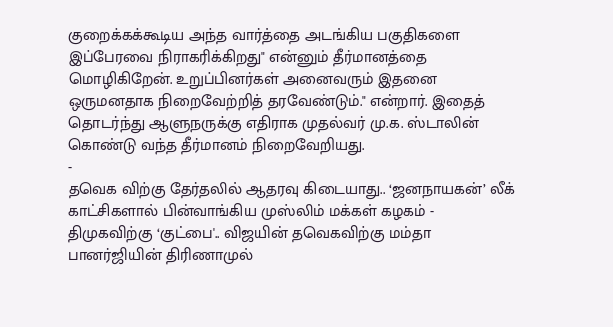குறைக்கக்கூடிய அந்த வார்த்தை அடங்கிய பகுதிகளை இப்பேரவை நிராகரிக்கிறது" என்னும் தீர்மானத்தை மொழிகிறேன். உறுப்பினர்கள் அனைவரும் இதனை ஒருமனதாக நிறைவேற்றித் தரவேண்டும்." என்றார். இதைத் தொடர்ந்து ஆளுநருக்கு எதிராக முதல்வர் மு.க. ஸ்டாலின் கொண்டு வந்த தீர்மானம் நிறைவேறியது.
-
தவெக விற்கு தேர்தலில் ஆதரவு கிடையாது.. ‘ஜனநாயகன்’ லீக் காட்சிகளால் பின்வாங்கிய முஸ்லிம் மக்கள் கழகம் -
திமுகவிற்கு ‘குட்பை'.. விஜயின் தவெகவிற்கு மம்தா பானர்ஜியின் திரிணாமுல்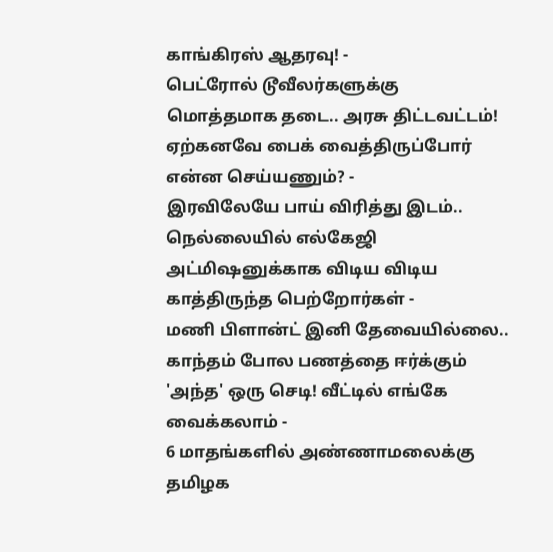காங்கிரஸ் ஆதரவு! -
பெட்ரோல் டூவீலர்களுக்கு மொத்தமாக தடை.. அரசு திட்டவட்டம்! ஏற்கனவே பைக் வைத்திருப்போர் என்ன செய்யணும்? -
இரவிலேயே பாய் விரித்து இடம்.. நெல்லையில் எல்கேஜி அட்மிஷனுக்காக விடிய விடிய காத்திருந்த பெற்றோர்கள் -
மணி பிளான்ட் இனி தேவையில்லை.. காந்தம் போல பணத்தை ஈர்க்கும் 'அந்த' ஒரு செடி! வீட்டில் எங்கே வைக்கலாம் -
6 மாதங்களில் அண்ணாமலைக்கு தமிழக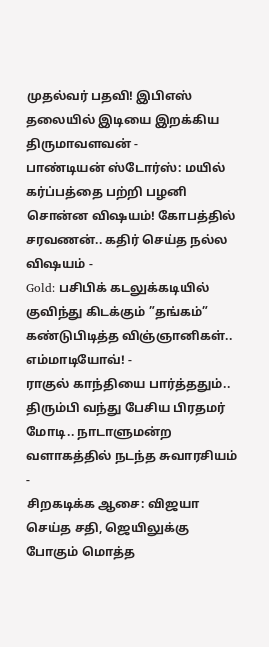முதல்வர் பதவி! இபிஎஸ் தலையில் இடியை இறக்கிய திருமாவளவன் -
பாண்டியன் ஸ்டோர்ஸ்: மயில் கர்ப்பத்தை பற்றி பழனி சொன்ன விஷயம்! கோபத்தில் சரவணன்.. கதிர் செய்த நல்ல விஷயம் -
Gold: பசிபிக் கடலுக்கடியில் குவிந்து கிடக்கும் ”தங்கம்” கண்டுபிடித்த விஞ்ஞானிகள்.. எம்மாடியோவ்! -
ராகுல் காந்தியை பார்த்ததும்.. திரும்பி வந்து பேசிய பிரதமர் மோடி.. நாடாளுமன்ற வளாகத்தில் நடந்த சுவாரசியம் -
சிறகடிக்க ஆசை: விஜயா செய்த சதி, ஜெயிலுக்கு போகும் மொத்த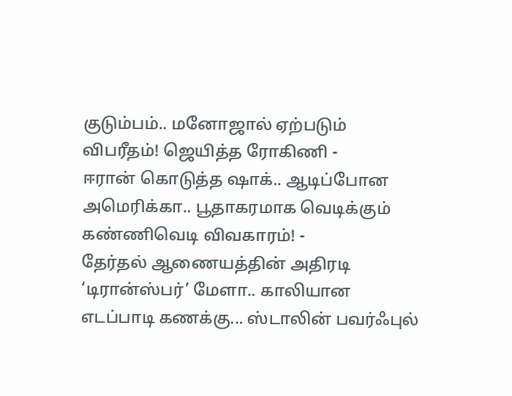குடும்பம்.. மனோஜால் ஏற்படும் விபரீதம்! ஜெயித்த ரோகிணி -
ஈரான் கொடுத்த ஷாக்.. ஆடிப்போன அமெரிக்கா.. பூதாகரமாக வெடிக்கும் கண்ணிவெடி விவகாரம்! -
தேர்தல் ஆணையத்தின் அதிரடி ‘டிரான்ஸ்பர்’ மேளா.. காலியான எடப்பாடி கணக்கு... ஸ்டாலின் பவர்ஃபுல்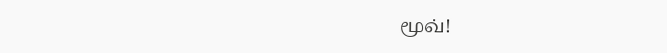மூவ்!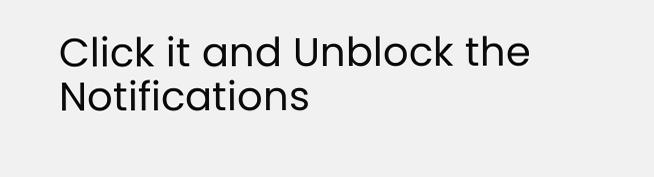Click it and Unblock the Notifications